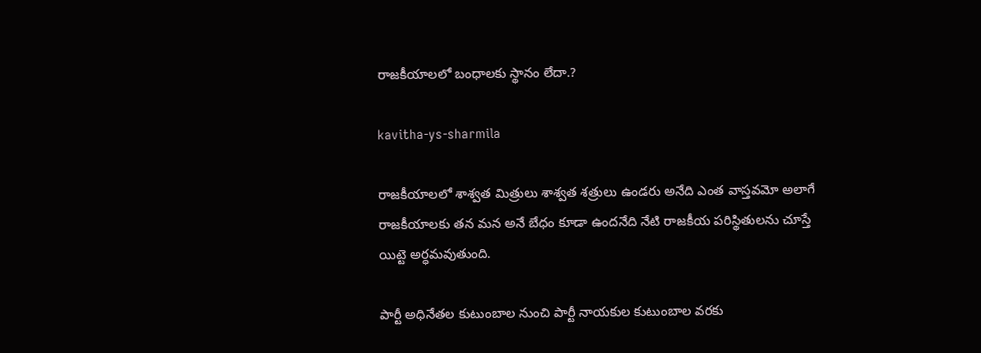రాజకీయాలలో బంధాలకు స్థానం లేదా.?

kavitha-ys-sharmila

రాజకీయాలలో శాశ్వత మిత్రులు శాశ్వత శత్రులు ఉండరు అనేది ఎంత వాస్తవమో అలాగే రాజకీయాలకు తన మన అనే బేధం కూడా ఉందనేది నేటి రాజకీయ పరిస్థితులను చూస్తే యిట్టె అర్ధమవుతుంది.

పార్టీ అధినేతల కుటుంబాల నుంచి పార్టీ నాయకుల కుటుంబాల వరకు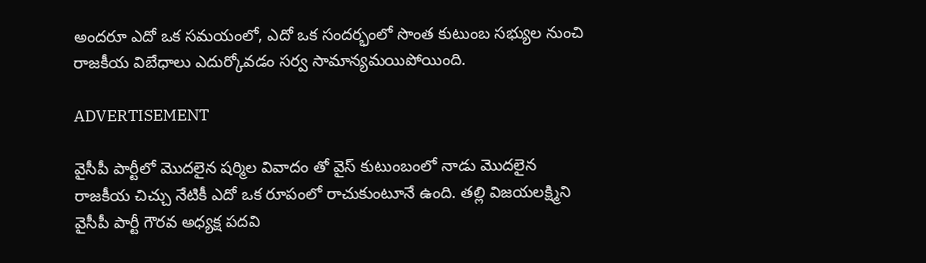అందరూ ఎదో ఒక సమయంలో, ఎదో ఒక సందర్భంలో సొంత కుటుంబ సభ్యుల నుంచి రాజకీయ విబేధాలు ఎదుర్కోవడం సర్వ సామాన్యమయిపోయింది.

ADVERTISEMENT

వైసీపీ పార్టీలో మొదలైన షర్మిల వివాదం తో వైస్ కుటుంబంలో నాడు మొదలైన రాజకీయ చిచ్చు నేటికీ ఎదో ఒక రూపంలో రాచుకుంటూనే ఉంది. తల్లి విజయలక్ష్మిని వైసీపీ పార్టీ గౌరవ అధ్యక్ష పదవి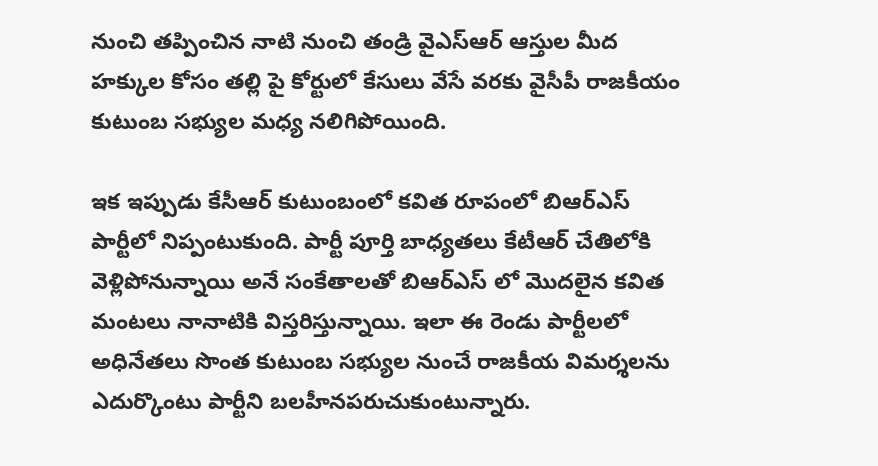నుంచి తప్పించిన నాటి నుంచి తండ్రి వైఎస్ఆర్ ఆస్తుల మీద హక్కుల కోసం తల్లి పై కోర్టులో కేసులు వేసే వరకు వైసీపీ రాజకీయం కుటుంబ సభ్యుల మధ్య నలిగిపోయింది.

ఇక ఇప్పుడు కేసీఆర్ కుటుంబంలో కవిత రూపంలో బిఆర్ఎస్ పార్టీలో నిప్పంటుకుంది. పార్టీ పూర్తి బాధ్యతలు కేటీఆర్ చేతిలోకి వెళ్లిపోనున్నాయి అనే సంకేతాలతో బిఆర్ఎస్ లో మొదలైన కవిత మంటలు నానాటికి విస్తరిస్తున్నాయి. ఇలా ఈ రెండు పార్టీలలో అధినేతలు సొంత కుటుంబ సభ్యుల నుంచే రాజకీయ విమర్శలను ఎదుర్కొంటు పార్టీని బలహీనపరుచుకుంటున్నారు.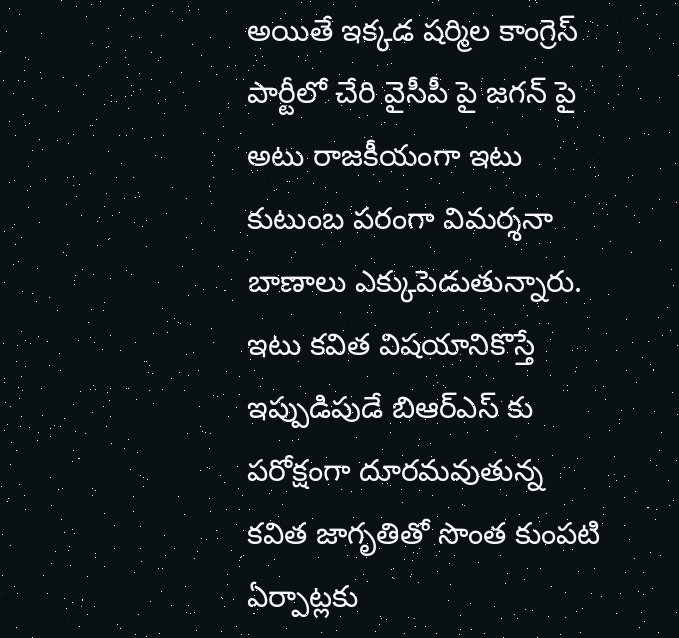అయితే ఇక్కడ షర్మిల కాంగ్రెస్ పార్టీలో చేరి వైసీపీ పై జగన్ పై అటు రాజకీయంగా ఇటు కుటుంబ పరంగా విమర్శనా బాణాలు ఎక్కుపెడుతున్నారు. ఇటు కవిత విషయానికొస్తే ఇప్పుడిపుడే బిఆర్ఎస్ కు పరోక్షంగా దూరమవుతున్న కవిత జాగృతితో సొంత కుంపటి ఏర్పాట్లకు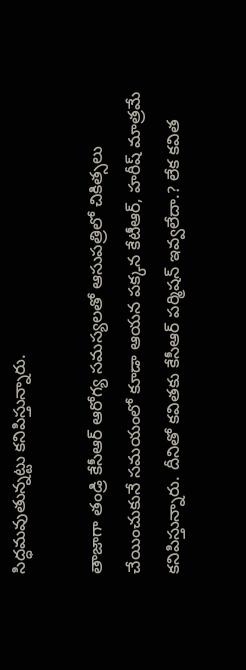సిద్ధమవుతున్నట్టు కనిపిస్తున్నారు.

తాజాగా తండ్రి కేసీఆర్ ఆరోగ్య సమస్యలతో ఆసుపత్రిలో చికిత్సలు చేయించుకునే సమయంలో కూడా ఆయన పక్కన కేటీఆర్, హరీష్ మాత్రమే కనిపిస్తున్నారు. దీనితో కవితకు కేసీఆర్ పర్మిషన్ ఇవ్వలేదా.? లేక కవిత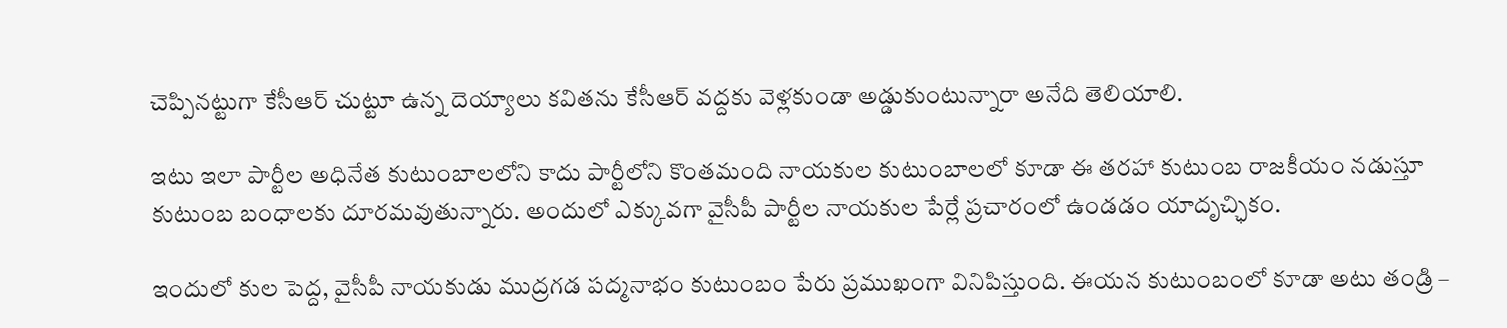చెప్పినట్టుగా కేసీఆర్ చుట్టూ ఉన్న దెయ్యాలు కవితను కేసీఆర్ వద్దకు వెళ్లకుండా అడ్డుకుంటున్నారా అనేది తెలియాలి.

ఇటు ఇలా పార్టీల అధినేత కుటుంబాలలోని కాదు పార్టీలోని కొంతమంది నాయకుల కుటుంబాలలో కూడా ఈ తరహా కుటుంబ రాజకీయం నడుస్తూ కుటుంబ బంధాలకు దూరమవుతున్నారు. అందులో ఎక్కువగా వైసీపీ పార్టీల నాయకుల పేర్లే ప్రచారంలో ఉండడం యాదృచ్ఛికం.

ఇందులో కుల పెద్ద, వైసీపీ నాయకుడు ముద్రగడ పద్మనాభం కుటుంబం పేరు ప్రముఖంగా వినిపిస్తుంది. ఈయన కుటుంబంలో కూడా అటు తండ్రి –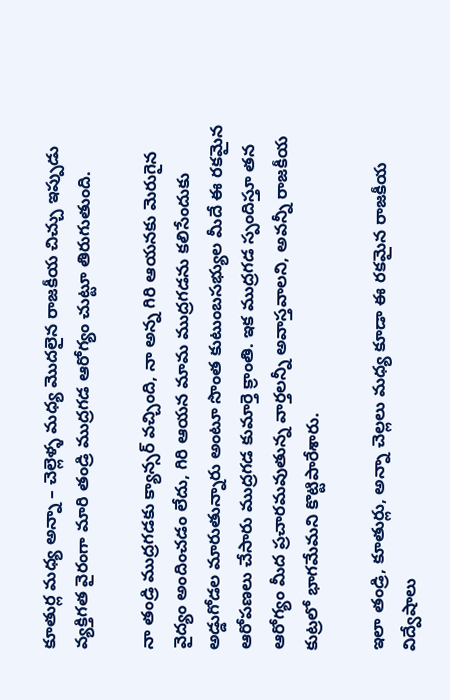కూతుర్ల మధ్య అన్నా – చెల్లెళ్ళ మధ్య మొదలైన రాజకీయ చిచ్చు ఇప్పుడు వ్యక్తిగత వైరంగా మారి తండ్రి ముద్రగడ ఆరోగ్యం చుట్టూ తిరుగుతుంది.

నా తండ్రి ముద్రగడకు క్యాన్సర్ వచ్చింది, నా అన్న గిరి ఆయనకు మెరుగైన వైద్యం అందించడం లేదు, గిరి ఆయన మామ ముద్రగడను కలిసేందుకు అడ్డుగోడల మారుతున్నారు అంటూ సొంత కుటుంబసభ్యుల మీదే ఈ రకమైన ఆరోపణలు చేసారు ముద్రగడ కుమార్తె క్రాంతి. ఇక ముద్రగడ స్పందిస్తూ తన ఆరోగ్యం మీద ప్రచారమవుతున్న వార్తలన్నీ అవాస్తవాలని, అవన్నీ రాజకీయ కుట్రలో భాగమేమని కొట్టిపారేశారు.

ఇలా తండ్రి, కూతుర్లు, అన్నా చెల్లలు మధ్య కూడా ఈ రకమైన రాజకీయ విద్వేషాలు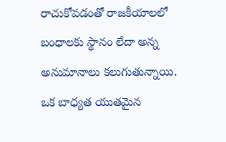రాచుకోవడంతో రాజకీయాలలో బంధాలకు స్థానం లేదా అన్న అనుమానాలు కలుగుతున్నాయి. ఒక బాధ్యత యుతమైన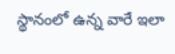స్థానంలో ఉన్న వారే ఇలా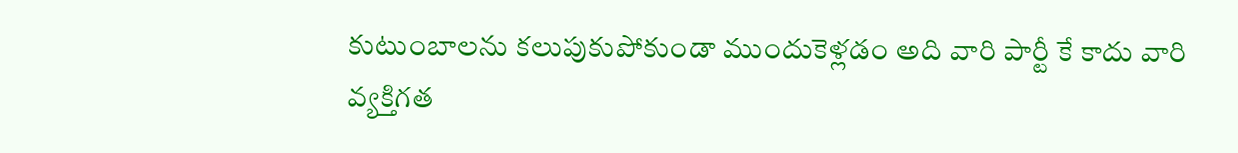కుటుంబాలను కలుపుకుపోకుండా ముందుకెళ్లడం అది వారి పార్టీ కే కాదు వారి వ్యక్తిగత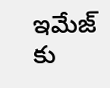ఇమేజ్ కు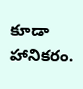కూడా హానికరం.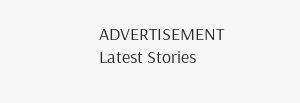ADVERTISEMENT
Latest Stories